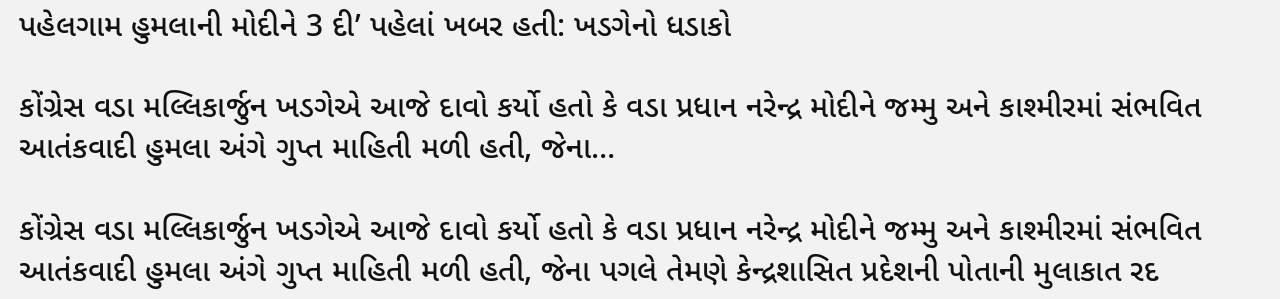પહેલગામ હુમલાની મોદીને 3 દી’ પહેલાં ખબર હતી: ખડગેનો ધડાકો

કોંગ્રેસ વડા મલ્લિકાર્જુન ખડગેએ આજે દાવો કર્યો હતો કે વડા પ્રધાન નરેન્દ્ર મોદીને જમ્મુ અને કાશ્મીરમાં સંભવિત આતંકવાદી હુમલા અંગે ગુપ્ત માહિતી મળી હતી, જેના…

કોંગ્રેસ વડા મલ્લિકાર્જુન ખડગેએ આજે દાવો કર્યો હતો કે વડા પ્રધાન નરેન્દ્ર મોદીને જમ્મુ અને કાશ્મીરમાં સંભવિત આતંકવાદી હુમલા અંગે ગુપ્ત માહિતી મળી હતી, જેના પગલે તેમણે કેન્દ્રશાસિત પ્રદેશની પોતાની મુલાકાત રદ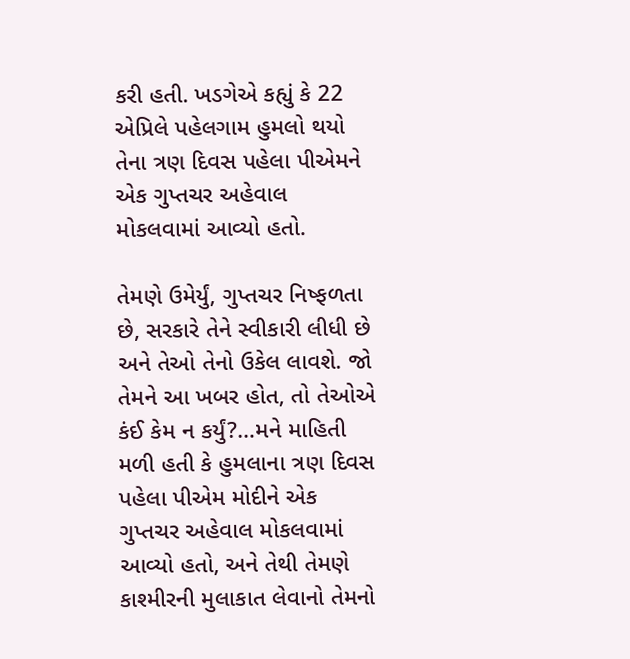કરી હતી. ખડગેએ કહ્યું કે 22 એપ્રિલે પહેલગામ હુમલો થયો તેના ત્રણ દિવસ પહેલા પીએમને એક ગુપ્તચર અહેવાલ મોકલવામાં આવ્યો હતો.

તેમણે ઉમેર્યું, ગુપ્તચર નિષ્ફળતા છે, સરકારે તેને સ્વીકારી લીધી છે અને તેઓ તેનો ઉકેલ લાવશે. જો તેમને આ ખબર હોત, તો તેઓએ કંઈ કેમ ન કર્યું?…મને માહિતી મળી હતી કે હુમલાના ત્રણ દિવસ પહેલા પીએમ મોદીને એક ગુપ્તચર અહેવાલ મોકલવામાં આવ્યો હતો, અને તેથી તેમણે કાશ્મીરની મુલાકાત લેવાનો તેમનો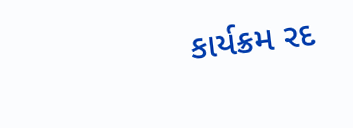કાર્યક્રમ રદ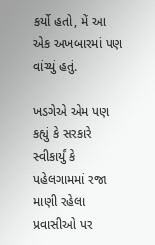કર્યો હતો, મેં આ એક અખબારમાં પણ વાંચ્યું હતું.

ખડગેએ એમ પણ કહ્યું કે સરકારે સ્વીકાર્યું કે પહેલગામમાં રજા માણી રહેલા પ્રવાસીઓ પર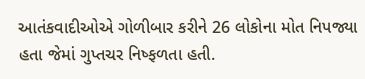આતંકવાદીઓએ ગોળીબાર કરીને 26 લોકોના મોત નિપજ્યા હતા જેમાં ગુપ્તચર નિષ્ફળતા હતી.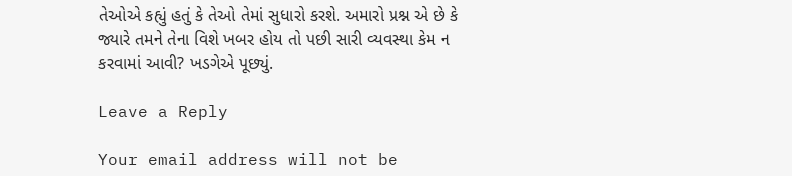તેઓએ કહ્યું હતું કે તેઓ તેમાં સુધારો કરશે. અમારો પ્રશ્ન એ છે કે જ્યારે તમને તેના વિશે ખબર હોય તો પછી સારી વ્યવસ્થા કેમ ન કરવામાં આવી? ખડગેએ પૂછ્યું.

Leave a Reply

Your email address will not be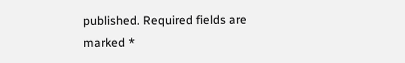published. Required fields are marked *